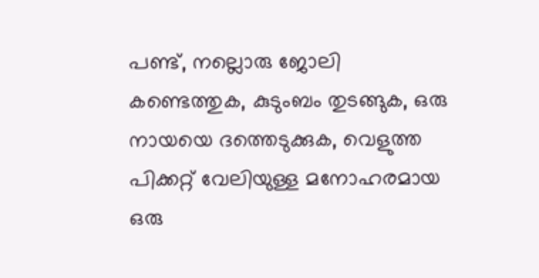പണ്ട്, നല്ലൊരു ജോലി കണ്ടെത്തുക, കുടുംബം തുടങ്ങുക, ഒരു നായയെ ദത്തെടുക്കുക, വെളുത്ത പിക്കറ്റ് വേലിയുള്ള മനോഹരമായ ഒരു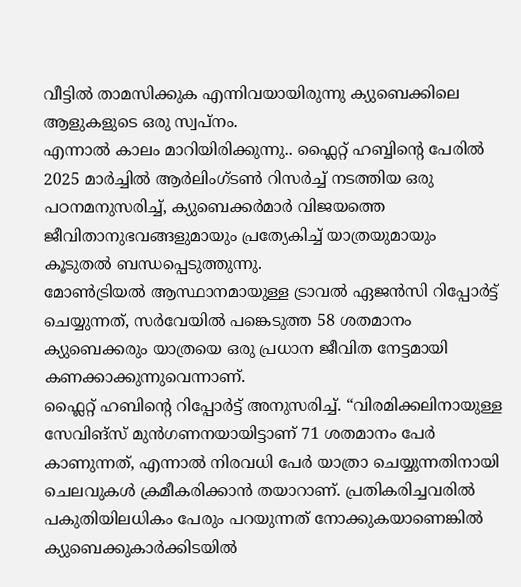വീട്ടിൽ താമസിക്കുക എന്നിവയായിരുന്നു ക്യുബെക്കിലെ ആളുകളുടെ ഒരു സ്വപ്നം.
എന്നാൽ കാലം മാറിയിരിക്കുന്നു.. ഫ്ലൈറ്റ് ഹബ്ബിന്റെ പേരിൽ 2025 മാർച്ചിൽ ആർലിംഗ്ടൺ റിസർച്ച് നടത്തിയ ഒരു പഠനമനുസരിച്ച്, ക്യുബെക്കർമാർ വിജയത്തെ ജീവിതാനുഭവങ്ങളുമായും പ്രത്യേകിച്ച് യാത്രയുമായും കൂടുതൽ ബന്ധപ്പെടുത്തുന്നു.
മോൺട്രിയൽ ആസ്ഥാനമായുള്ള ട്രാവൽ ഏജൻസി റിപ്പോർട്ട് ചെയ്യുന്നത്, സർവേയിൽ പങ്കെടുത്ത 58 ശതമാനം ക്യുബെക്കരും യാത്രയെ ഒരു പ്രധാന ജീവിത നേട്ടമായി കണക്കാക്കുന്നുവെന്നാണ്.
ഫ്ലൈറ്റ് ഹബിന്റെ റിപ്പോർട്ട് അനുസരിച്ച്. “വിരമിക്കലിനായുള്ള സേവിങ്സ് മുൻഗണനയായിട്ടാണ് 71 ശതമാനം പേർ കാണുന്നത്, എന്നാൽ നിരവധി പേർ യാത്രാ ചെയ്യുന്നതിനായി ചെലവുകൾ ക്രമീകരിക്കാൻ തയാറാണ്. പ്രതികരിച്ചവരിൽ പകുതിയിലധികം പേരും പറയുന്നത് നോക്കുകയാണെങ്കിൽ ക്യുബെക്കുകാർക്കിടയിൽ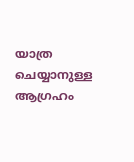യാത്ര ചെയ്യാനുള്ള ആഗ്രഹം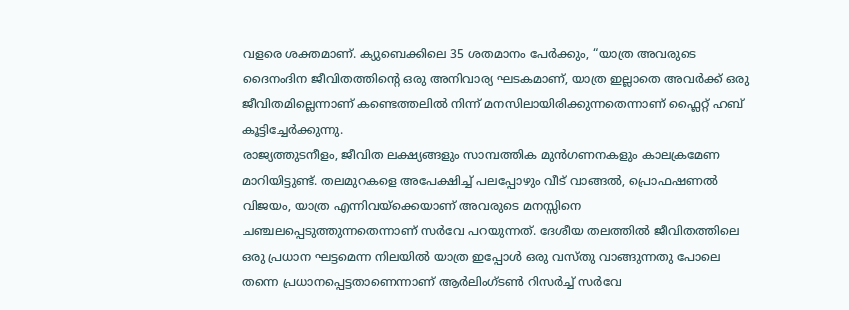വളരെ ശക്തമാണ്. ക്യുബെക്കിലെ 35 ശതമാനം പേർക്കും, “യാത്ര അവരുടെ ദൈനംദിന ജീവിതത്തിന്റെ ഒരു അനിവാര്യ ഘടകമാണ്, യാത്ര ഇല്ലാതെ അവർക്ക് ഒരു ജീവിതമില്ലെന്നാണ് കണ്ടെത്തലിൽ നിന്ന് മനസിലായിരിക്കുന്നതെന്നാണ് ഫ്ലൈറ്റ് ഹബ് കൂട്ടിച്ചേർക്കുന്നു.
രാജ്യത്തുടനീളം, ജീവിത ലക്ഷ്യങ്ങളും സാമ്പത്തിക മുൻഗണനകളും കാലക്രമേണ മാറിയിട്ടുണ്ട്. തലമുറകളെ അപേക്ഷിച്ച് പലപ്പോഴും വീട് വാങ്ങൽ, പ്രൊഫഷണൽ വിജയം, യാത്ര എന്നിവയ്ക്കെയാണ് അവരുടെ മനസ്സിനെ ചഞ്ചലപ്പെടുത്തുന്നതെന്നാണ് സർവേ പറയുന്നത്. ദേശീയ തലത്തിൽ ജീവിതത്തിലെ ഒരു പ്രധാന ഘട്ടമെന്ന നിലയിൽ യാത്ര ഇപ്പോൾ ഒരു വസ്തു വാങ്ങുന്നതു പോലെ തന്നെ പ്രധാനപ്പെട്ടതാണെന്നാണ് ആർലിംഗ്ടൺ റിസർച്ച് സർവേ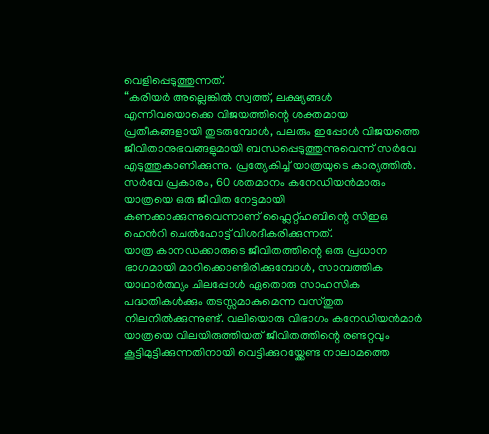വെളിപ്പെടുത്തുന്നത്.
“കരിയർ അല്ലെങ്കിൽ സ്വത്ത്, ലക്ഷ്യങ്ങൾ എന്നിവയൊക്കെ വിജയത്തിന്റെ ശക്തമായ പ്രതീകങ്ങളായി തുടരുമ്പോൾ, പലരും ഇപ്പോൾ വിജയത്തെ ജീവിതാനുഭവങ്ങളുമായി ബന്ധപ്പെടുത്തുന്നുവെന്ന് സർവേ എടുത്തുകാണിക്കുന്നു. പ്രത്യേകിച്ച് യാത്രയുടെ കാര്യത്തിൽ. സർവേ പ്രകാരം, 60 ശതമാനം കനേഡിയൻമാരും യാത്രയെ ഒരു ജീവിത നേട്ടമായി കണക്കാക്കുന്നുവെന്നാണ് ഫ്ലൈറ്റ്ഹബിന്റെ സിഇഒ ഹെൻറി ചെൽഹോട്ട് വിശദീകരിക്കുന്നത്.
യാത്ര കാനഡക്കാരുടെ ജീവിതത്തിന്റെ ഒരു പ്രധാന ഭാഗമായി മാറിക്കൊണ്ടിരിക്കുമ്പോൾ, സാമ്പത്തിക യാഥാർത്ഥ്യം ചിലപ്പോൾ ഏതൊരു സാഹസിക പദ്ധതികൾക്കും തടസ്സമാകുമെന്ന വസ്തുത നിലനിൽക്കുന്നുണ്ട്. വലിയൊരു വിഭാഗം കനേഡിയൻമാർ യാത്രയെ വിലയിരുത്തിയത് ജീവിതത്തിന്റെ രണ്ടറ്റവും കൂട്ടിമുട്ടിക്കുന്നതിനായി വെട്ടിക്കുറയ്ക്കേണ്ട നാലാമത്തെ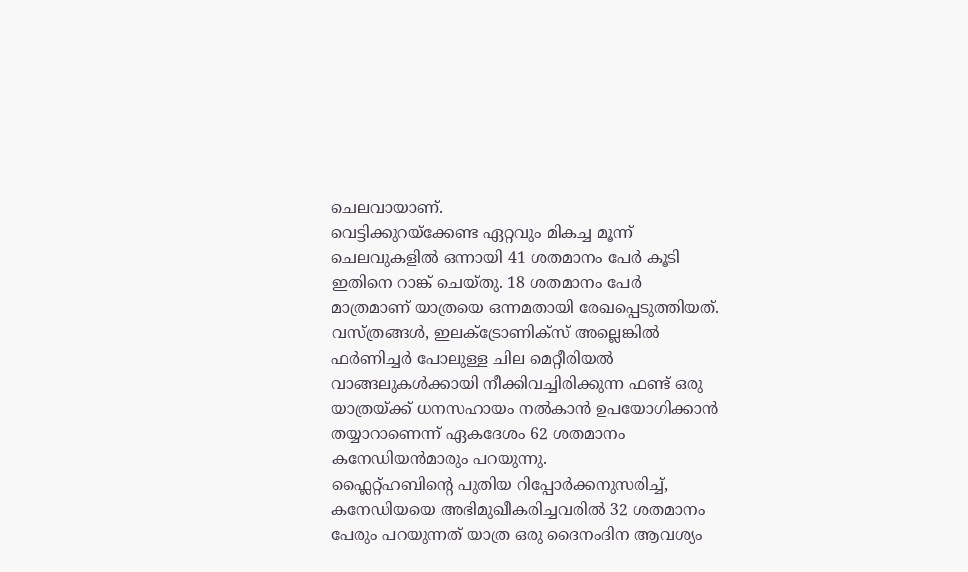ചെലവായാണ്.
വെട്ടിക്കുറയ്ക്കേണ്ട ഏറ്റവും മികച്ച മൂന്ന് ചെലവുകളിൽ ഒന്നായി 41 ശതമാനം പേർ കൂടി ഇതിനെ റാങ്ക് ചെയ്തു. 18 ശതമാനം പേർ മാത്രമാണ് യാത്രയെ ഒന്നമതായി രേഖപ്പെടുത്തിയത്. വസ്ത്രങ്ങൾ, ഇലക്ട്രോണിക്സ് അല്ലെങ്കിൽ ഫർണിച്ചർ പോലുള്ള ചില മെറ്റീരിയൽ വാങ്ങലുകൾക്കായി നീക്കിവച്ചിരിക്കുന്ന ഫണ്ട് ഒരു യാത്രയ്ക്ക് ധനസഹായം നൽകാൻ ഉപയോഗിക്കാൻ തയ്യാറാണെന്ന് ഏകദേശം 62 ശതമാനം കനേഡിയൻമാരും പറയുന്നു.
ഫ്ലൈറ്റ്ഹബിന്റെ പുതിയ റിപ്പോർക്കനുസരിച്ച്, കനേഡിയയെ അഭിമുഖീകരിച്ചവരിൽ 32 ശതമാനം പേരും പറയുന്നത് യാത്ര ഒരു ദൈനംദിന ആവശ്യം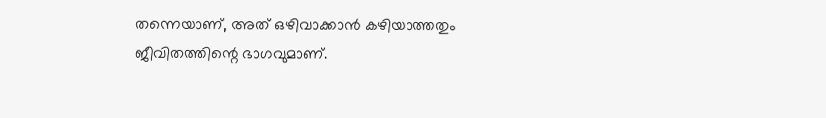തന്നെയാണ്, അത് ഒഴിവാക്കാൻ കഴിയാത്തതും ജീവിതത്തിന്റെ ഭാഗവുമാണ്.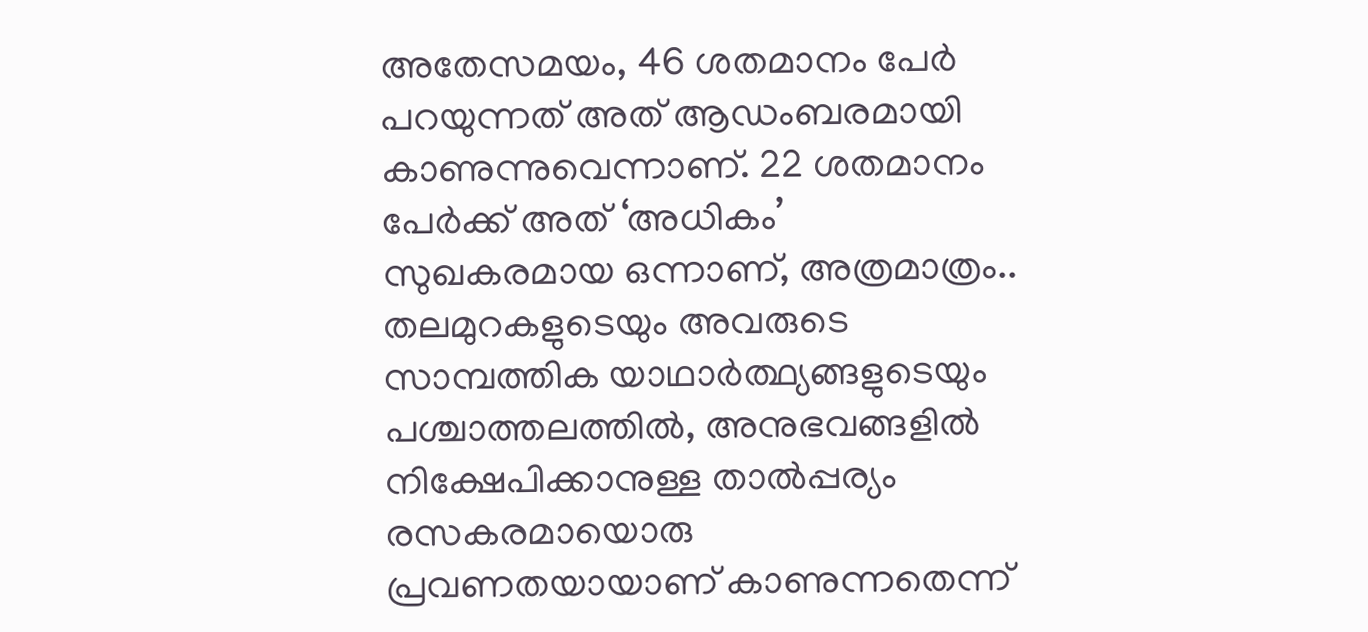അതേസമയം, 46 ശതമാനം പേർ പറയുന്നത് അത് ആഡംബരമായി കാണുന്നുവെന്നാണ്. 22 ശതമാനം പേർക്ക് അത് ‘അധികം’ സുഖകരമായ ഒന്നാണ്, അത്രമാത്രം..
തലമുറകളുടെയും അവരുടെ സാമ്പത്തിക യാഥാർത്ഥ്യങ്ങളുടെയും പശ്ചാത്തലത്തിൽ, അനുഭവങ്ങളിൽ നിക്ഷേപിക്കാനുള്ള താൽപ്പര്യം രസകരമായൊരു പ്രവണതയായാണ് കാണുന്നതെന്ന്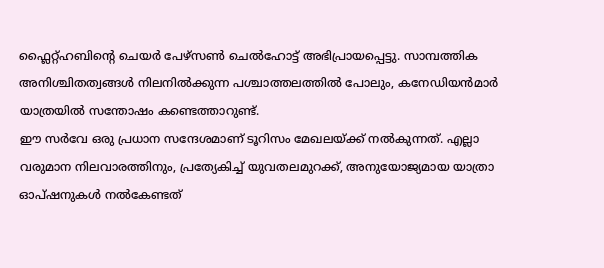ഫ്ലൈറ്റ്ഹബിന്റെ ചെയർ പേഴ്സൺ ചെൽഹോട്ട് അഭിപ്രായപ്പെട്ടു. സാമ്പത്തിക അനിശ്ചിതത്വങ്ങൾ നിലനിൽക്കുന്ന പശ്ചാത്തലത്തിൽ പോലും, കനേഡിയൻമാർ യാത്രയിൽ സന്തോഷം കണ്ടെത്താറുണ്ട്.
ഈ സർവേ ഒരു പ്രധാന സന്ദേശമാണ് ടൂറിസം മേഖലയ്ക്ക് നൽകുന്നത്. എല്ലാ വരുമാന നിലവാരത്തിനും, പ്രത്യേകിച്ച് യുവതലമുറക്ക്, അനുയോജ്യമായ യാത്രാ ഓപ്ഷനുകൾ നൽകേണ്ടത്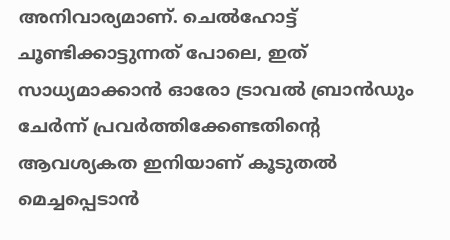അനിവാര്യമാണ്. ചെൽഹോട്ട് ചൂണ്ടിക്കാട്ടുന്നത് പോലെ, ഇത് സാധ്യമാക്കാൻ ഓരോ ട്രാവൽ ബ്രാൻഡും ചേർന്ന് പ്രവർത്തിക്കേണ്ടതിന്റെ ആവശ്യകത ഇനിയാണ് കൂടുതൽ മെച്ചപ്പെടാൻ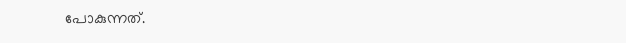പോകുന്നത്.